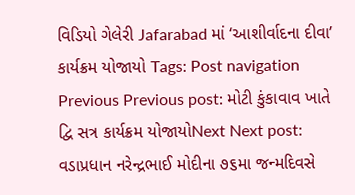વિડિયો ગેલેરી Jafarabad માં ‘આશીર્વાદના દીવા’ કાર્યક્રમ યોજાયો Tags: Post navigation Previous Previous post: મોટી કુંકાવાવ ખાતે દ્વિ સત્ર કાર્યક્રમ યોજાયોNext Next post: વડાપ્રધાન નરેન્દ્રભાઈ મોદીના ૭૬મા જન્મદિવસે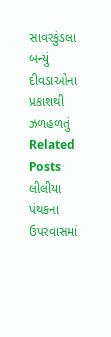સાવરકુંડલા બન્યું દીવડાઓના પ્રકાશથી ઝળહળતું Related Posts લીલીયા પંથકના ઉપરવાસમાં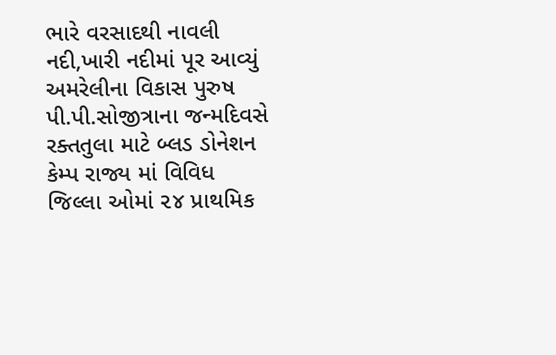ભારે વરસાદથી નાવલી નદી,ખારી નદીમાં પૂર આવ્યું અમરેલીના વિકાસ પુરુષ પી.પી.સોજીત્રાના જન્મદિવસે રક્તતુલા માટે બ્લડ ડોનેશન કેમ્પ રાજ્ય માં વિવિધ જિલ્લા ઓમાં ૨૪ પ્રાથમિક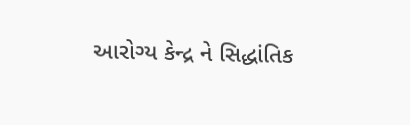આરોગ્ય કેન્દ્ર ને સિદ્ધાંતિક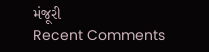મંજૂરી
Recent Comments